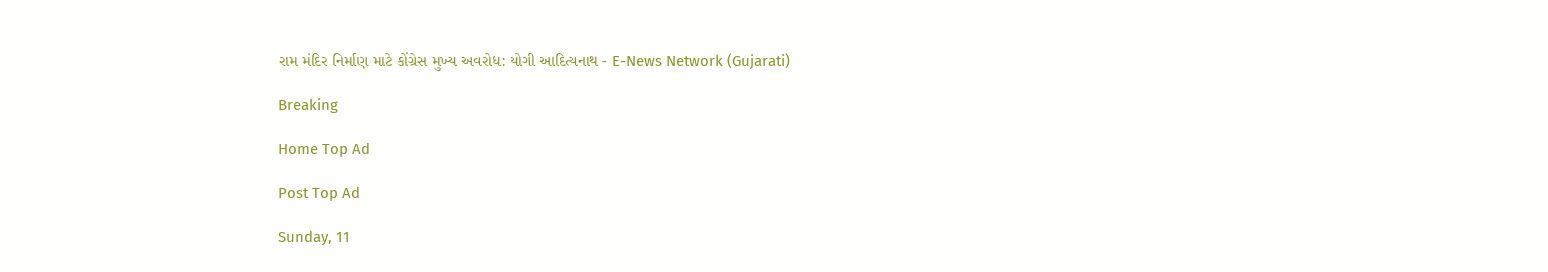રામ મંદિર નિર્માણ માટે કોંગ્રેસ મુખ્ય અવરોધ: યોગી આદિત્યનાથ - E-News Network (Gujarati)

Breaking

Home Top Ad

Post Top Ad

Sunday, 11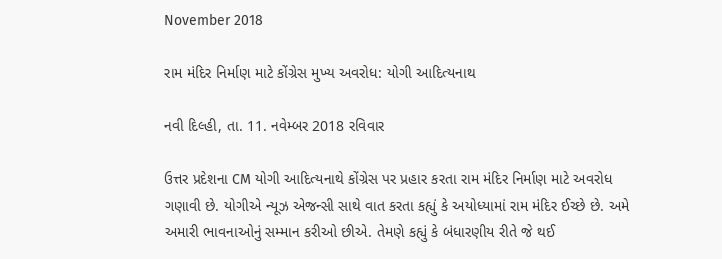November 2018

રામ મંદિર નિર્માણ માટે કોંગ્રેસ મુખ્ય અવરોધ: યોગી આદિત્યનાથ

નવી દિલ્હી, તા. 11. નવેમ્બર 2018 રવિવાર

ઉત્તર પ્રદેશના CM યોગી આદિત્યનાથે કોંગ્રેસ પર પ્રહાર કરતા રામ મંદિર નિર્માણ માટે અવરોધ ગણાવી છે. યોગીએ ન્યૂઝ એજન્સી સાથે વાત કરતા કહ્યું કે અયોધ્યામાં રામ મંદિર ઈચ્છે છે. અમે અમારી ભાવનાઓનું સમ્માન કરીઓ છીએ. તેમણે કહ્યું કે બંધારણીય રીતે જે થઈ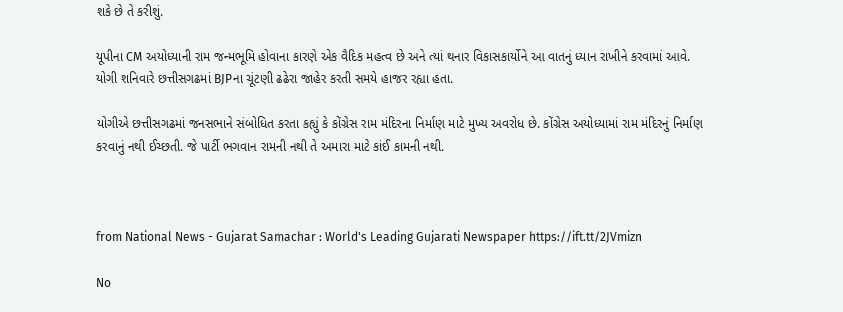શકે છે તે કરીશું.

યૂપીના CM અયોધ્યાની રામ જન્મભૂમિ હોવાના કારણે એક વૈદિક મહત્વ છે અને ત્યાં થનાર વિકાસકાર્યોને આ વાતનું ધ્યાન રાખીને કરવામાં આવે. યોગી શનિવારે છત્તીસગઢમાં BJPના ચૂંટણી ઢઢેરા જાહેર કરતી સમયે હાજર રહ્યા હતા.

યોગીએ છત્તીસગઢમાં જનસભાને સંબોધિત કરતા કહ્યું કે કોંગ્રેસ રામ મંદિરના નિર્માણ માટે મુખ્ય અવરોધ છે. કોંગ્રેસ અયોધ્યામાં રામ મંદિરનું નિર્માણ કરવાનું નથી ઈચ્છતી. જે પાર્ટી ભગવાન રામની નથી તે અમારા માટે કાંઈ કામની નથી.



from National News - Gujarat Samachar : World's Leading Gujarati Newspaper https://ift.tt/2JVmizn

No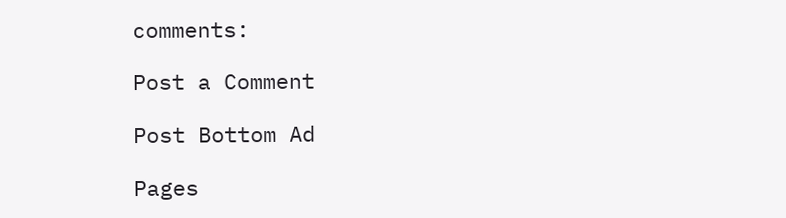comments:

Post a Comment

Post Bottom Ad

Pages